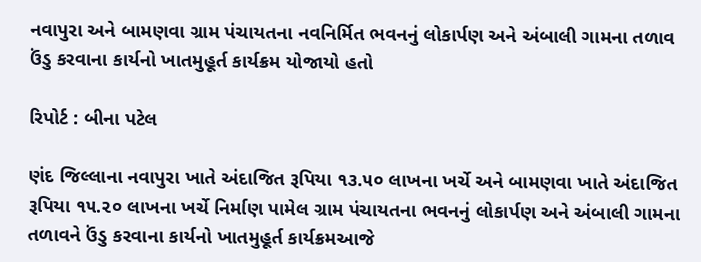નવાપુરા અને બામણવા ગ્રામ પંચાયતના નવનિર્મિત ભવનનું લોકાર્પણ અને અંબાલી ગામના તળાવ ઉંડુ કરવાના કાર્યનો ખાતમુહૂર્ત કાર્યક્રમ યોજાયો હતો

રિપોર્ટ : બીના પટેલ

ણંદ જિલ્લાના નવાપુરા ખાતે અંદાજિત રૂપિયા ૧૩.૫૦ લાખના ખર્ચે અને બામણવા ખાતે અંદાજિત રૂપિયા ૧૫.૨૦ લાખના ખર્ચે નિર્માણ પામેલ ગ્રામ પંચાયતના ભવનનું લોકાર્પણ અને અંબાલી ગામના તળાવને ઉંડુ કરવાના કાર્યનો ખાતમુહૂર્ત કાર્યક્રમઆજે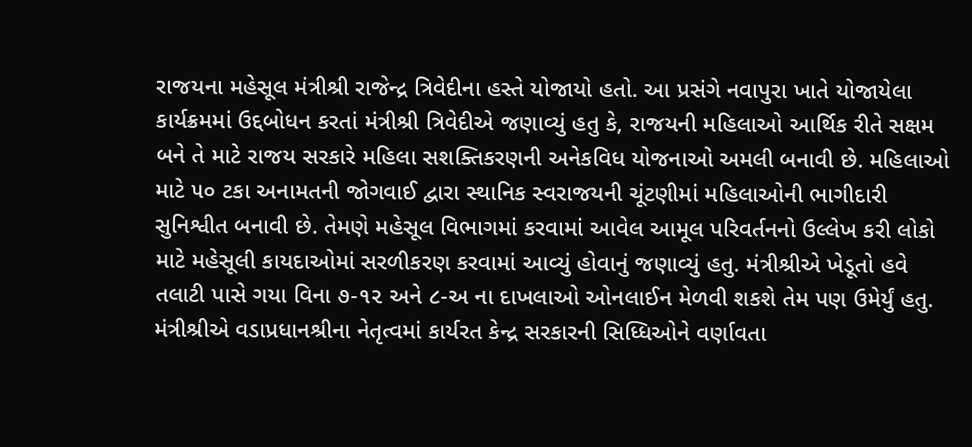રાજયના મહેસૂલ મંત્રીશ્રી રાજેન્દ્ર ત્રિવેદીના હસ્તે યોજાયો હતો. આ પ્રસંગે નવાપુરા ખાતે યોજાયેલા કાર્યક્રમમાં ઉદ્દબોધન કરતાં મંત્રીશ્રી ત્રિવેદીએ જણાવ્યું હતુ કે, રાજયની મહિલાઓ આર્થિક રીતે સક્ષમ બને તે માટે રાજય સરકારે મહિલા સશક્તિકરણની અનેકવિધ યોજનાઓ અમલી બનાવી છે. મહિલાઓ માટે ૫૦ ટકા અનામતની જોગવાઈ દ્વારા સ્થાનિક સ્વરાજયની ચૂંટણીમાં મહિલાઓની ભાગીદારી સુનિશ્વીત બનાવી છે. તેમણે મહેસૂલ વિભાગમાં કરવામાં આવેલ આમૂલ પરિવર્તનનો ઉલ્લેખ કરી લોકો માટે મહેસૂલી કાયદાઓમાં સરળીકરણ કરવામાં આવ્યું હોવાનું જણાવ્યું હતુ. મંત્રીશ્રીએ ખેડૂતો હવે તલાટી પાસે ગયા વિના ૭-૧૨ અને ૮-અ ના દાખલાઓ ઓનલાઈન મેળવી શકશે તેમ પણ ઉમેર્યું હતુ. મંત્રીશ્રીએ વડાપ્રધાનશ્રીના નેતૃત્વમાં કાર્યરત કેન્દ્ર સરકારની સિધ્ધિઓને વર્ણાવતા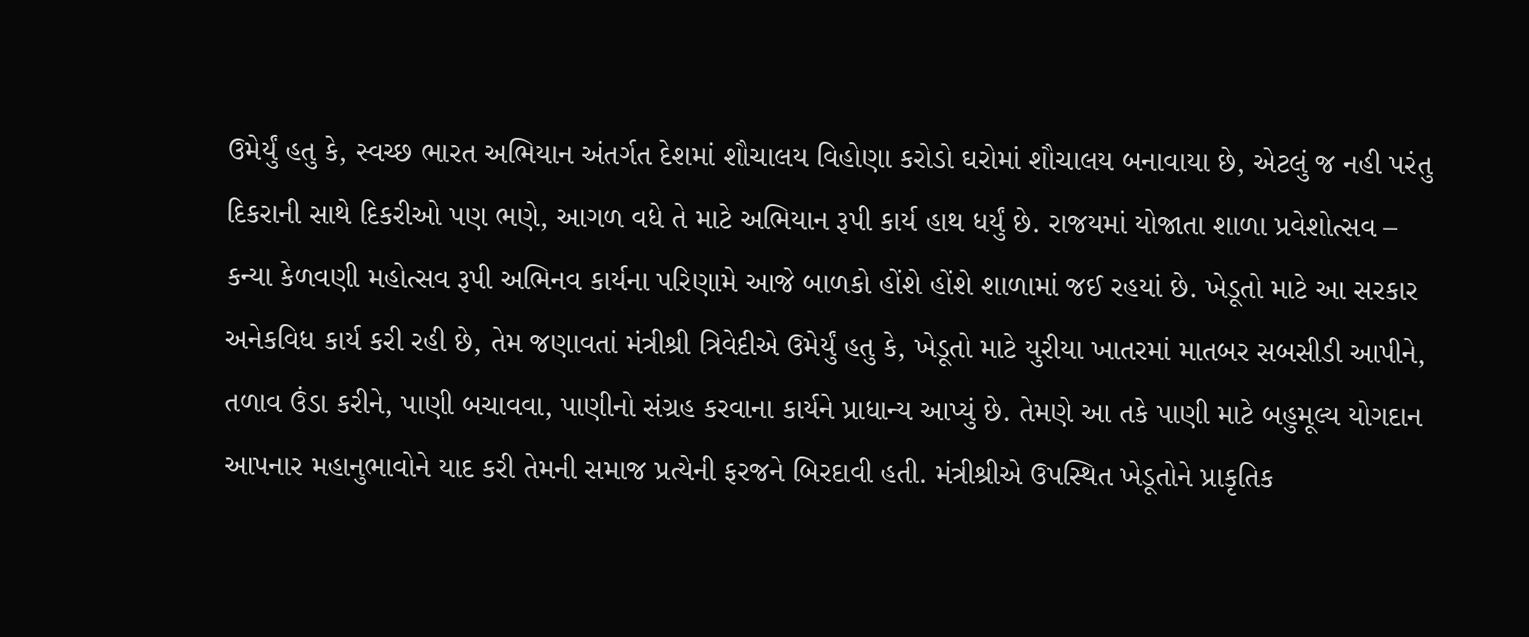ઉમેર્યું હતુ કે, સ્વચ્છ ભારત અભિયાન અંતર્ગત દેશમાં શૌચાલય વિહોણા કરોડો ઘરોમાં શૌચાલય બનાવાયા છે, એટલું જ નહી પરંતુ દિકરાની સાથે દિકરીઓ પણ ભણે, આગળ વધે તે માટે અભિયાન રૂપી કાર્ય હાથ ધર્યું છે. રાજયમાં યોજાતા શાળા પ્રવેશોત્સવ – કન્યા કેળવણી મહોત્સવ રૂપી અભિનવ કાર્યના પરિણામે આજે બાળકો હોંશે હોંશે શાળામાં જઈ રહયાં છે. ખેડૂતો માટે આ સરકાર અનેકવિધ કાર્ય કરી રહી છે, તેમ જણાવતાં મંત્રીશ્રી ત્રિવેદીએ ઉમેર્યું હતુ કે, ખેડૂતો માટે યુરીયા ખાતરમાં માતબર સબસીડી આપીને, તળાવ ઉંડા કરીને, પાણી બચાવવા, પાણીનો સંગ્રહ કરવાના કાર્યને પ્રાધાન્ય આપ્યું છે. તેમણે આ તકે પાણી માટે બહુમૂલ્ય યોગદાન આપનાર મહાનુભાવોને યાદ કરી તેમની સમાજ પ્રત્યેની ફરજને બિરદાવી હતી. મંત્રીશ્રીએ ઉપસ્થિત ખેડૂતોને પ્રાકૃતિક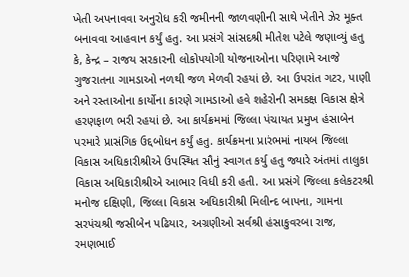ખેતી અપનાવવા અનુરોધ કરી જમીનની જાળવણીની સાથે ખેતીને ઝેર મૂક્ત બનાવવા આહવાન કર્યું હતુ. આ પ્રસંગે સાંસદશ્રી મીતેશ પટેલે જણાવ્યું હતુ કે, કેન્દ્ર – રાજય સરકારની લોકોપયોગી યોજનાઓના પરિણામે આજે ગુજરાતના ગામડાઓ નળથી જળ મેળવી રહયાં છે. આ ઉપરાંત ગટર, પાણી અને રસ્તાઓના કાર્યોના કારણે ગામડાઓ હવે શહેરોની સમકક્ષ વિકાસ ક્ષેત્રે હરણફાળ ભરી રહયાં છે. આ કાર્યક્રમમાં જિલ્લા પંચાયત પ્રમુખ હંસાબેન પરમારે પ્રાસંગિક ઉદ્દબોધન કર્યું હતુ. કાર્યક્રમના પ્રારંભમાં નાયબ જિલ્લા વિકાસ અધિકારીશ્રીએ ઉપસ્થિત સૌનું સ્વાગત કર્યુ હતુ જ્યારે અંતમાં તાલુકા વિકાસ અધિકારીશ્રીએ આભાર વિધી કરી હતી. આ પ્રસંગે જિલ્લા કલેકટરશ્રી મનોજ દક્ષિણી, જિલ્લા વિકાસ અધિકારીશ્રી મિલીન્દ બાપના, ગામના સરપંચશ્રી જસીબેન પઢિયાર, અગ્રણીઓ સર્વશ્રી હંસાકુવરબા રાજ, રમણભાઈ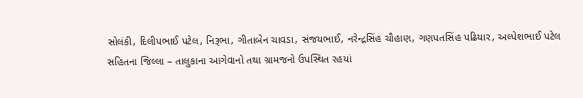સોલંકી, દિલીપભાઈ પટેલ, નિરૂભા, ગીતાબેન ચાવડા, સંજયભાઈ, નરેન્દ્રસિંહ ચૌહાણ, ગણપતસિંહ પઢિયાર, અલ્પેશભાઈ પટેલ સહિતના જિલ્લા – તાલુકાના આગેવાનો તથા ગ્રામજનો ઉપસ્થિત રહયાં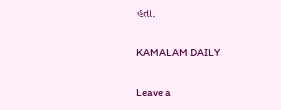હતા.

KAMALAM DAILY

Leave a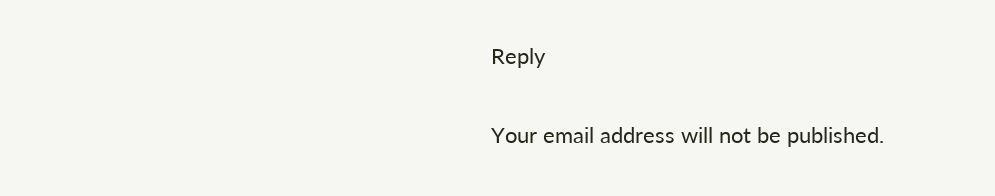Reply

Your email address will not be published.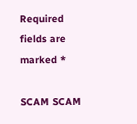Required fields are marked *

SCAM SCAM